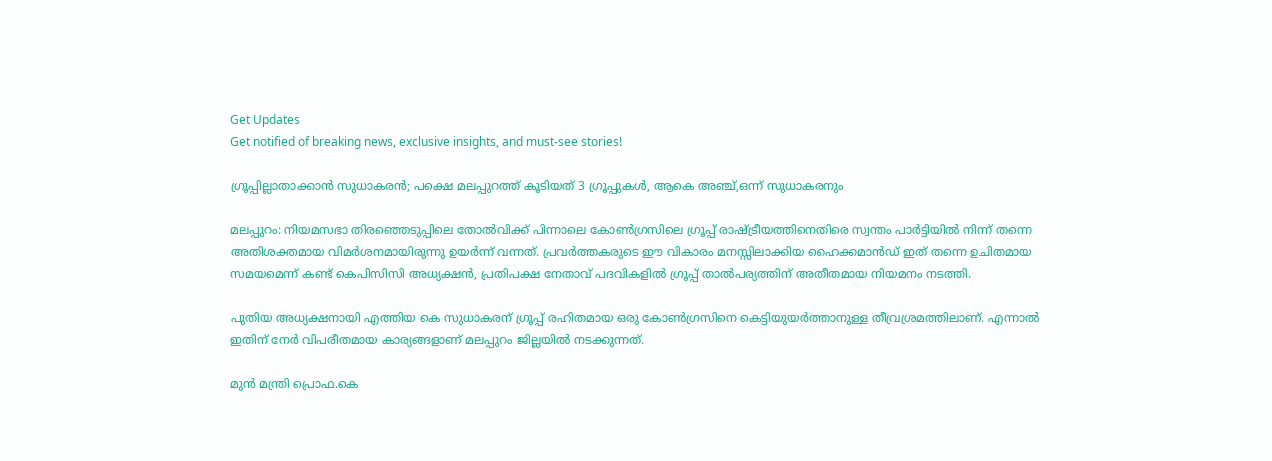Get Updates
Get notified of breaking news, exclusive insights, and must-see stories!

ഗ്രൂപ്പില്ലാതാക്കാന്‍ സുധാകരന്‍; പക്ഷെ മലപ്പുറത്ത് കൂടിയത് 3 ഗ്രൂപ്പുകള്‍, ആകെ അഞ്ച്,ഒന്ന് സുധാകരനും

മലപ്പുറം: നിയമസഭാ തിര‍ഞ്ഞെടുപ്പിലെ തോല്‍വിക്ക് പിന്നാലെ കോണ്‍ഗ്രസിലെ ഗ്രൂപ്പ് രാഷ്ട്രീയത്തിനെതിരെ സ്വന്തം പാര്‍ട്ടിയില്‍ നിന്ന് തന്നെ അതിശക്തമായ വിമര്‍ശനമായിരുന്നു ഉയര്‍ന്ന് വന്നത്. പ്രവര്‍ത്തകരുടെ ഈ വികാരം മനസ്സിലാക്കിയ ഹൈക്കമാന്‍ഡ് ഇത് തന്നെ ഉചിതമായ സമയമെന്ന് കണ്ട് കെപിസിസി അധ്യക്ഷന്‍, പ്രതിപക്ഷ നേതാവ് പദവികളില്‍ ഗ്രൂപ്പ് താല്‍പര്യത്തിന് അതീതമായ നിയമനം നടത്തി.

പുതിയ അധ്യക്ഷനായി എത്തിയ കെ സുധാകരന് ഗ്രൂപ്പ് രഹിതമായ ഒരു കോണ്‍ഗ്രസിനെ കെട്ടിയുയര്‍ത്താനുള്ള തീവ്രശ്രമത്തിലാണ്. എന്നാല്‍ ഇതിന് നേര്‍ വിപരീതമായ കാര്യങ്ങളാണ് മലപ്പുറം ജില്ലയില്‍ നടക്കുന്നത്.

മുൻ മന്ത്രി പ്രൊഫ.കെ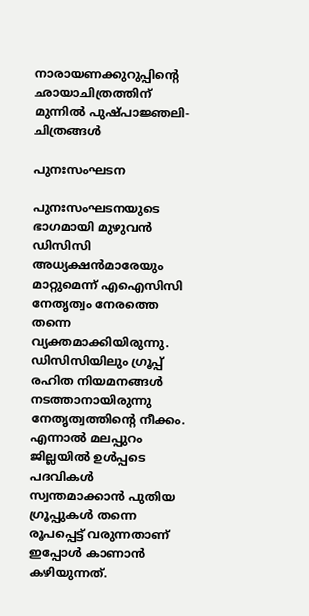നാരായണക്കുറുപ്പിന്റെ ഛായാചിത്രത്തിന് മുന്നിൽ പുഷ്പാജ്ഞലി- ചിത്രങ്ങൾ

പുനഃസംഘടന

പുനഃസംഘടനയുടെ ഭാഗമായി മുഴുവന്‍ ഡിസിസി അധ്യക്ഷന്‍മാരേയും മാറ്റുമെന്ന് എഐസിസി നേതൃത്വം നേരത്തെ തന്നെ വ്യക്തമാക്കിയിരുന്നു. ഡിസിസിയിലും ഗ്രൂപ്പ് രഹിത നിയമനങ്ങള്‍ നടത്താനായിരുന്നു നേതൃത്വത്തിന്‍റെ നീക്കം. എന്നാല്‍ മലപ്പുറം ജില്ലയില്‍ ഉള്‍പ്പടെ പദവികള്‍ സ്വന്തമാക്കാന്‍ പുതിയ ഗ്രൂപ്പുകള്‍ തന്നെ രൂപപ്പെട്ട് വരുന്നതാണ് ഇപ്പോള്‍ കാണാന്‍ കഴിയുന്നത്.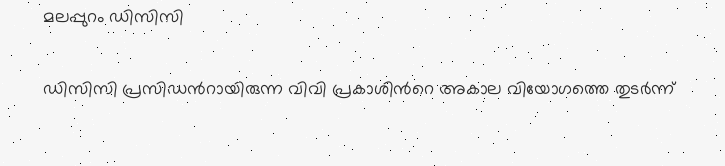മലപ്പുറം ഡിസിസി

ഡിസിസി പ്രസിഡന്‍റായിരുന്ന വിവി പ്രകാശിന്‍റെ അകാല വിയോഗത്തെ തുടര്‍ന്ന്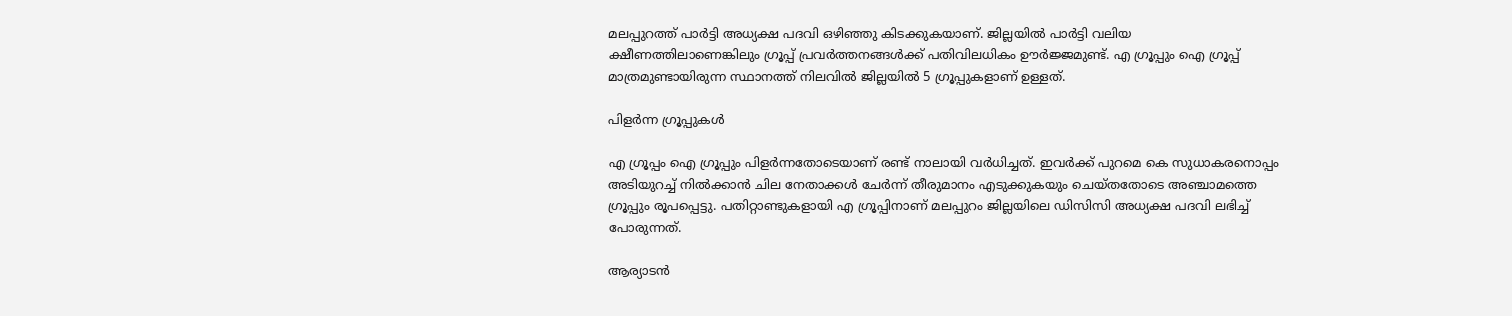മലപ്പുറത്ത് പാര്‍ട്ടി അധ്യക്ഷ പദവി ഒഴിഞ്ഞു കിടക്കുകയാണ്. ജില്ലയില്‍ പാര്‍ട്ടി വലിയ ക്ഷീണത്തിലാണെങ്കിലും ഗ്രൂപ്പ് പ്രവര്‍ത്തനങ്ങള്‍ക്ക് പതിവിലധികം ഊര്‍ജ്ജമുണ്ട്. എ ഗ്രൂപ്പും ഐ ഗ്രൂപ്പ് മാത്രമുണ്ടായിരുന്ന സ്ഥാനത്ത് നിലവില്‍ ജില്ലയില്‍ 5 ഗ്രൂപ്പുകളാണ് ഉള്ളത്.

പിളര്‍ന്ന ഗ്രൂപ്പുകള്‍

എ ഗ്രൂപ്പം ഐ ഗ്രൂപ്പും പിളര്‍ന്നതോടെയാണ് രണ്ട് നാലായി വര്‍ധിച്ചത്. ഇവര്‍ക്ക് പുറമെ കെ സുധാകരനൊപ്പം അടിയുറച്ച് നില്‍ക്കാന്‍ ചില നേതാക്കള്‍ ചേര്‍ന്ന് തീരുമാനം എടുക്കുകയും ചെയ്തതോടെ അഞ്ചാമത്തെ ഗ്രൂപ്പും രൂപപ്പെട്ടു. പതിറ്റാണ്ടുകളായി എ ഗ്രൂപ്പിനാണ് മലപ്പുറം ജില്ലയിലെ ഡിസിസി അധ്യക്ഷ പദവി ലഭിച്ച് പോരുന്നത്.

ആര്യാടന്‍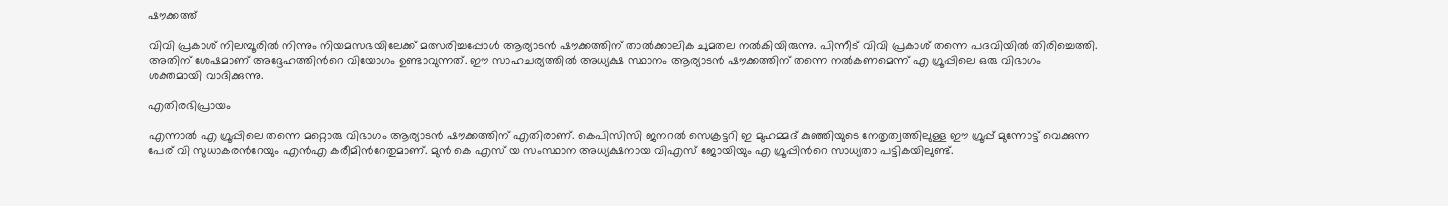ഷൗക്കത്ത്

വിവി പ്രകാശ് നിലമ്പൂരില്‍ നിന്നും നിയമസഭയിലേക്ക് മത്സരിച്ചപ്പോള്‍ ആര്യാടന്‍ ഷൗക്കത്തിന് താല്‍ക്കാലിക ചുമതല നല്‍കിയിരുന്നു. പിന്നീട് വിവി പ്രകാശ് തന്നെ പദവിയില്‍ തിരിച്ചെത്തി. അതിന് ശേഷമാണ് അദ്ദേഹത്തിന്‍റെ വിയോഗം ഉണ്ടാവുന്നത്. ഈ സാഹചര്യത്തില്‍ അധ്യക്ഷ സ്ഥാനം ആര്യാടന്‍ ഷൗക്കത്തിന് തന്നെ നല്‍കണമെന്ന് എ ഗ്രൂപ്പിലെ ഒരു വിഭാഗം ശക്തമായി വാദിക്കുന്നു.

എതിരഭിപ്രായം

എന്നാല്‍ എ ഗ്രൂപ്പിലെ തന്നെ മറ്റൊരു വിഭാഗം ആര്യാടന്‍ ഷൗക്കത്തിന് എതിരാണ്. കെപിസിസി ജനറല്‍ സെക്രട്ടറി ഇ മുഹമ്മദ് കുഞ്ഞിയുടെ നേതൃത്വത്തിലുള്ള ഈ ഗ്രൂപ്പ് മുന്നോട്ട് വെക്കുന്ന പേര് വി സുധാകരന്‍റേയും എന്‍എ കരീമിന്‍റേതുമാണ്. മുന്‍ കെ എസ് യ സംസ്ഥാന അധ്യക്ഷനായ വിഎസ് ജോയിയും എ ഗ്രൂപ്പിന്‍റെ സാധ്യതാ പട്ടികയിലുണ്ട്.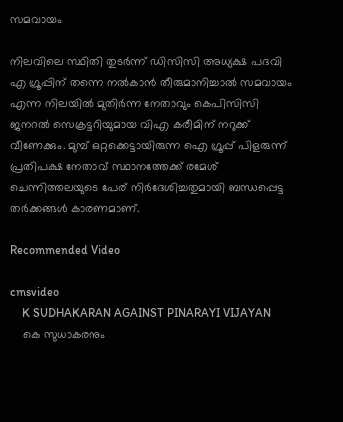സമവായം

നിലവിലെ സ്ഥിതി തുടര്‍ന്ന് ഡിസിസി അധ്യക്ഷ പദവി എ ഗ്രൂപ്പിന് തന്നെ നല്‍കാന്‍ തീരുമാനിച്ചാല്‍ സമവായം എന്ന നിലയില്‍ മുതിര്‍ന്ന നേതാവും കെപിസിസി ജനറല്‍ സെക്രട്ടറിയുമായ വിഎ കരീമിന് നറുക്ക് വീണേക്കും. മുമ്പ് ഒറ്റക്കെട്ടായിരുന്ന ഐ ഗ്രൂപ്പ് പിളരുന്ന് പ്രതിപക്ഷ നേതാവ് സ്ഥാനത്തേക്ക് രമേശ് ചെന്നിത്തലയുടെ പേര് നിര്‍ദേശിച്ചതുമായി ബന്ധപ്പെട്ട തര്‍ക്കങ്ങള്‍ കാരണമാണ്.

Recommended Video

cmsvideo
    K SUDHAKARAN AGAINST PINARAYI VIJAYAN
    കെ സുധാകരനും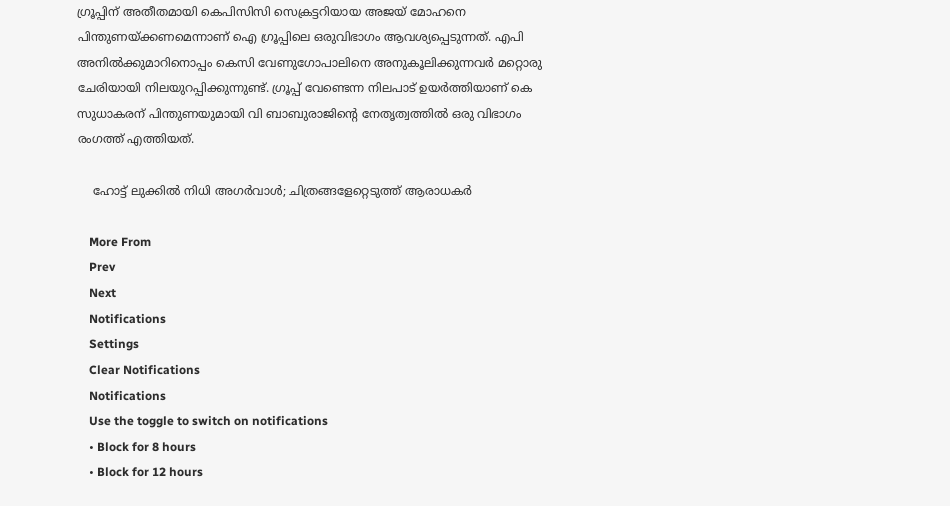ഗ്രൂപ്പിന് അതീതമായി കെപിസിസി സെക്രട്ടറിയായ അജയ് മോഹനെ പിന്തുണയ്ക്കണമെന്നാണ് ഐ ഗ്രൂപ്പിലെ ഒരുവിഭാഗം ആവശ്യപ്പെടുന്നത്. എപി അനില്‍ക്കുമാറിനൊപ്പം കെസി വേണുഗോപാലിനെ അനുകൂലിക്കുന്നവര്‍ മറ്റൊരു ചേരിയായി നിലയുറപ്പിക്കുന്നുണ്ട്. ഗ്രൂപ്പ് വേണ്ടെന്ന നിലപാട് ഉയര്‍ത്തിയാണ് കെ സുധാകരന് പിന്തുണയുമായി വി ബാബുരാജിന്‍റെ നേതൃത്വത്തില്‍ ഒരു വിഭാഗം രംഗത്ത് എത്തിയത്.

    ഹോട്ട് ലുക്കിൽ നിധി അഗർവാൾ; ചിത്രങ്ങളേറ്റെടുത്ത് ആരാധകർ

    More From
    Prev
    Next
    Notifications
    Settings
    Clear Notifications
    Notifications
    Use the toggle to switch on notifications
    • Block for 8 hours
    • Block for 12 hours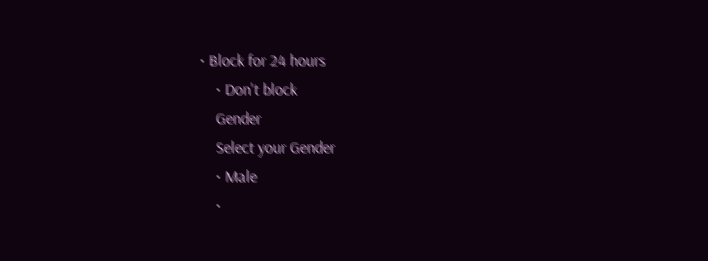• Block for 24 hours
    • Don't block
    Gender
    Select your Gender
    • Male
    •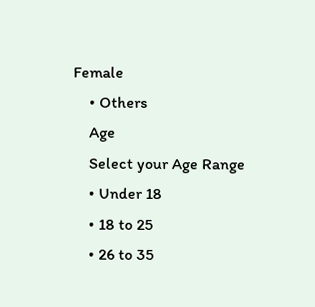Female
    • Others
    Age
    Select your Age Range
    • Under 18
    • 18 to 25
    • 26 to 35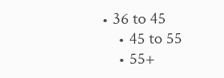• 36 to 45
    • 45 to 55
    • 55+